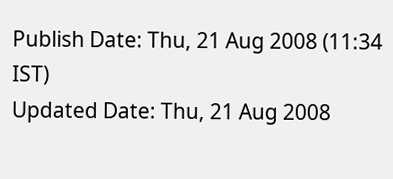Publish Date: Thu, 21 Aug 2008 (11:34 IST)
Updated Date: Thu, 21 Aug 2008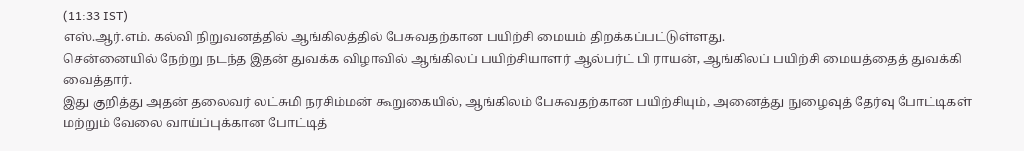(11:33 IST)
எஸ்.ஆர்.எம். கல்வி நிறுவனத்தில் ஆங்கிலத்தில் பேசுவதற்கான பயிற்சி மையம் திறக்கப்பட்டுள்ளது.
சென்னையில் நேற்று நடந்த இதன் துவக்க விழாவில் ஆங்கிலப் பயிற்சியாளர் ஆல்பர்ட் பி ராயன், ஆங்கிலப் பயிற்சி மையத்தைத் துவக்கி வைத்தார்.
இது குறித்து அதன் தலைவர் லட்சுமி நரசிம்மன் கூறுகையில், ஆங்கிலம் பேசுவதற்கான பயிற்சியும், அனைத்து நுழைவுத் தேர்வு போட்டிகள் மற்றும் வேலை வாய்ப்புக்கான போட்டித்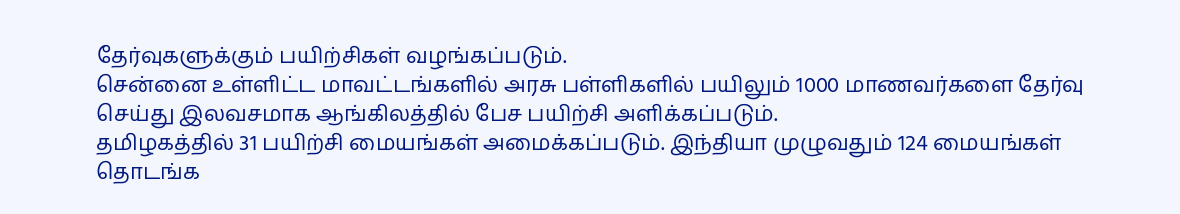தேர்வுகளுக்கும் பயிற்சிகள் வழங்கப்படும்.
சென்னை உள்ளிட்ட மாவட்டங்களில் அரசு பள்ளிகளில் பயிலும் 1000 மாணவர்களை தேர்வு செய்து இலவசமாக ஆங்கிலத்தில் பேச பயிற்சி அளிக்கப்படும்.
தமிழகத்தில் 31 பயிற்சி மையங்கள் அமைக்கப்படும். இந்தியா முழுவதும் 124 மையங்கள் தொடங்க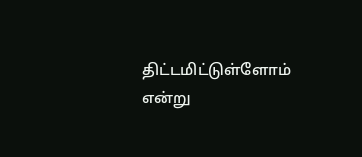திட்டமிட்டுள்ளோம் என்று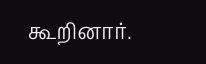கூறினார்.